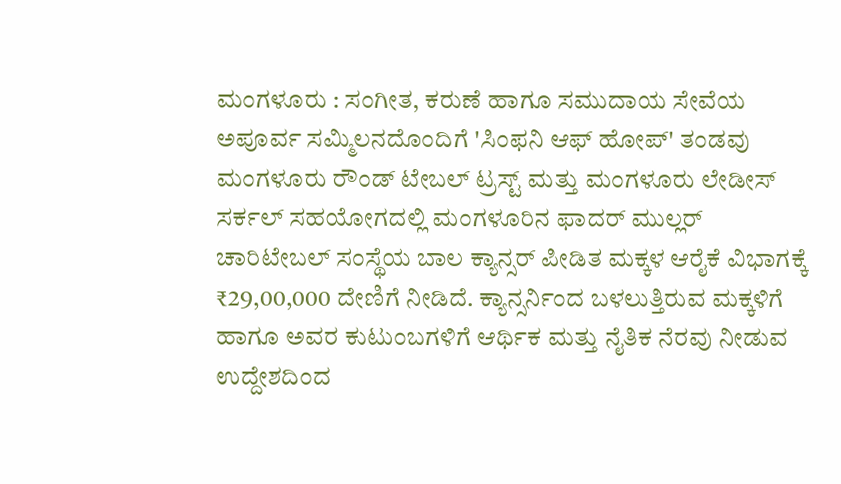ಮಂಗಳೂರು : ಸಂಗೀತ, ಕರುಣೆ ಹಾಗೂ ಸಮುದಾಯ ಸೇವೆಯ ಅಪೂರ್ವ ಸಮ್ಮಿಲನದೊಂದಿಗೆ 'ಸಿಂಫನಿ ಆಫ್ ಹೋಪ್' ತಂಡವು ಮಂಗಳೂರು ರೌಂಡ್ ಟೇಬಲ್ ಟ್ರಸ್ಟ್ ಮತ್ತು ಮಂಗಳೂರು ಲೇಡೀಸ್ ಸರ್ಕಲ್ ಸಹಯೋಗದಲ್ಲಿ ಮಂಗಳೂರಿನ ಫಾದರ್ ಮುಲ್ಲರ್ ಚಾರಿಟೇಬಲ್ ಸಂಸ್ಥೆಯ ಬಾಲ ಕ್ಯಾನ್ಸರ್ ಪೀಡಿತ ಮಕ್ಕಳ ಆರೈಕೆ ವಿಭಾಗಕ್ಕೆ ₹29,00,000 ದೇಣಿಗೆ ನೀಡಿದೆ. ಕ್ಯಾನ್ಸರ್ನಿಂದ ಬಳಲುತ್ತಿರುವ ಮಕ್ಕಳಿಗೆ ಹಾಗೂ ಅವರ ಕುಟುಂಬಗಳಿಗೆ ಆರ್ಥಿಕ ಮತ್ತು ನೈತಿಕ ನೆರವು ನೀಡುವ ಉದ್ದೇಶದಿಂದ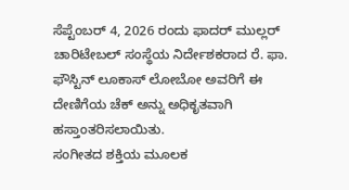ಸೆಪ್ಟೆಂಬರ್ 4, 2026 ರಂದು ಫಾದರ್ ಮುಲ್ಲರ್ ಚಾರಿಟೇಬಲ್ ಸಂಸ್ಥೆಯ ನಿರ್ದೇಶಕರಾದ ರೆ. ಫಾ. ಫೌಸ್ಟಿನ್ ಲೂಕಾಸ್ ಲೋಬೋ ಅವರಿಗೆ ಈ ದೇಣಿಗೆಯ ಚೆಕ್ ಅನ್ನು ಅಧಿಕೃತವಾಗಿ ಹಸ್ತಾಂತರಿಸಲಾಯಿತು.
ಸಂಗೀತದ ಶಕ್ತಿಯ ಮೂಲಕ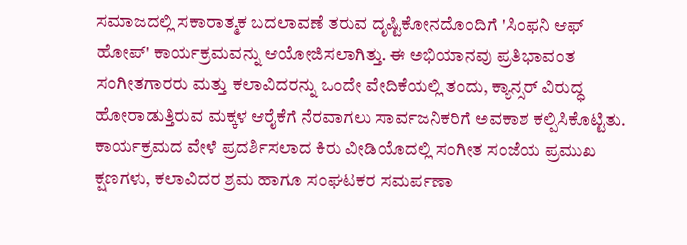ಸಮಾಜದಲ್ಲಿ ಸಕಾರಾತ್ಮಕ ಬದಲಾವಣೆ ತರುವ ದೃಷ್ಟಿಕೋನದೊಂದಿಗೆ 'ಸಿಂಫನಿ ಆಫ್ ಹೋಪ್' ಕಾರ್ಯಕ್ರಮವನ್ನು ಆಯೋಜಿಸಲಾಗಿತ್ತು. ಈ ಅಭಿಯಾನವು ಪ್ರತಿಭಾವಂತ ಸಂಗೀತಗಾರರು ಮತ್ತು ಕಲಾವಿದರನ್ನು ಒಂದೇ ವೇದಿಕೆಯಲ್ಲಿ ತಂದು, ಕ್ಯಾನ್ಸರ್ ವಿರುದ್ಧ ಹೋರಾಡುತ್ತಿರುವ ಮಕ್ಕಳ ಆರೈಕೆಗೆ ನೆರವಾಗಲು ಸಾರ್ವಜನಿಕರಿಗೆ ಅವಕಾಶ ಕಲ್ಪಿಸಿಕೊಟ್ಟಿತು. ಕಾರ್ಯಕ್ರಮದ ವೇಳೆ ಪ್ರದರ್ಶಿಸಲಾದ ಕಿರು ವೀಡಿಯೊದಲ್ಲಿ ಸಂಗೀತ ಸಂಜೆಯ ಪ್ರಮುಖ ಕ್ಷಣಗಳು, ಕಲಾವಿದರ ಶ್ರಮ ಹಾಗೂ ಸಂಘಟಕರ ಸಮರ್ಪಣಾ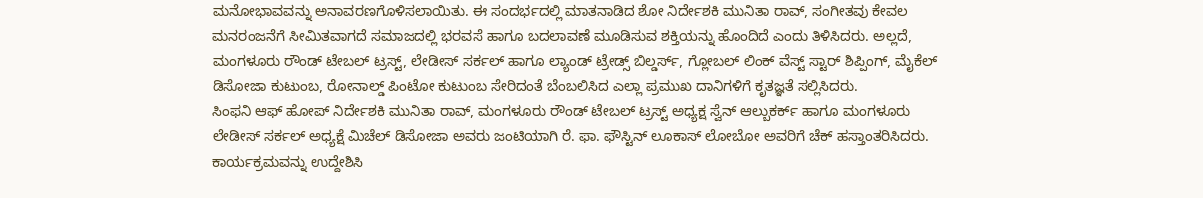ಮನೋಭಾವವನ್ನು ಅನಾವರಣಗೊಳಿಸಲಾಯಿತು. ಈ ಸಂದರ್ಭದಲ್ಲಿ ಮಾತನಾಡಿದ ಶೋ ನಿರ್ದೇಶಕಿ ಮುನಿತಾ ರಾವ್, ಸಂಗೀತವು ಕೇವಲ ಮನರಂಜನೆಗೆ ಸೀಮಿತವಾಗದೆ ಸಮಾಜದಲ್ಲಿ ಭರವಸೆ ಹಾಗೂ ಬದಲಾವಣೆ ಮೂಡಿಸುವ ಶಕ್ತಿಯನ್ನು ಹೊಂದಿದೆ ಎಂದು ತಿಳಿಸಿದರು. ಅಲ್ಲದೆ, ಮಂಗಳೂರು ರೌಂಡ್ ಟೇಬಲ್ ಟ್ರಸ್ಟ್, ಲೇಡೀಸ್ ಸರ್ಕಲ್ ಹಾಗೂ ಲ್ಯಾಂಡ್ ಟ್ರೇಡ್ಸ್ ಬಿಲ್ಡರ್ಸ್, ಗ್ಲೋಬಲ್ ಲಿಂಕ್ ವೆಸ್ಟ್ ಸ್ಟಾರ್ ಶಿಪ್ಪಿಂಗ್, ಮೈಕೆಲ್ ಡಿಸೋಜಾ ಕುಟುಂಬ, ರೋನಾಲ್ಡ್ ಪಿಂಟೋ ಕುಟುಂಬ ಸೇರಿದಂತೆ ಬೆಂಬಲಿಸಿದ ಎಲ್ಲಾ ಪ್ರಮುಖ ದಾನಿಗಳಿಗೆ ಕೃತಜ್ಞತೆ ಸಲ್ಲಿಸಿದರು.
ಸಿಂಫನಿ ಆಫ್ ಹೋಪ್ ನಿರ್ದೇಶಕಿ ಮುನಿತಾ ರಾವ್, ಮಂಗಳೂರು ರೌಂಡ್ ಟೇಬಲ್ ಟ್ರಸ್ಟ್ ಅಧ್ಯಕ್ಷ ಸ್ವೆನ್ ಆಲ್ಬುಕರ್ಕ್ ಹಾಗೂ ಮಂಗಳೂರು ಲೇಡೀಸ್ ಸರ್ಕಲ್ ಅಧ್ಯಕ್ಷೆ ಮಿಚೆಲ್ ಡಿಸೋಜಾ ಅವರು ಜಂಟಿಯಾಗಿ ರೆ. ಫಾ. ಫೌಸ್ಟಿನ್ ಲೂಕಾಸ್ ಲೋಬೋ ಅವರಿಗೆ ಚೆಕ್ ಹಸ್ತಾಂತರಿಸಿದರು. ಕಾರ್ಯಕ್ರಮವನ್ನು ಉದ್ದೇಶಿಸಿ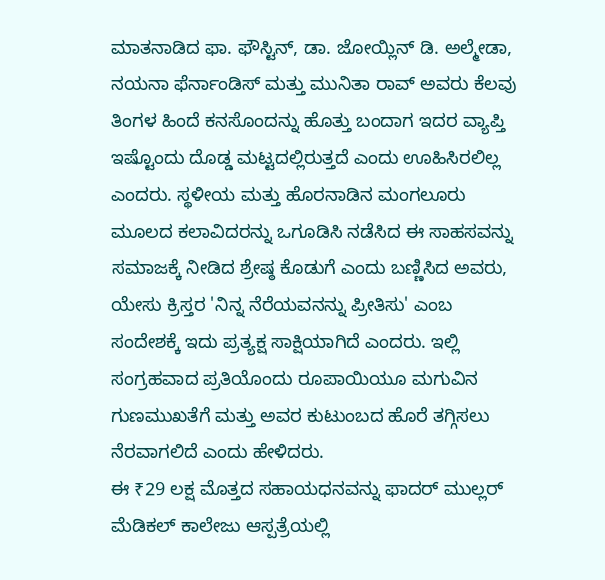ಮಾತನಾಡಿದ ಫಾ. ಫೌಸ್ಟಿನ್, ಡಾ. ಜೋಯ್ಲಿನ್ ಡಿ. ಅಲ್ಮೇಡಾ, ನಯನಾ ಫೆರ್ನಾಂಡಿಸ್ ಮತ್ತು ಮುನಿತಾ ರಾವ್ ಅವರು ಕೆಲವು ತಿಂಗಳ ಹಿಂದೆ ಕನಸೊಂದನ್ನು ಹೊತ್ತು ಬಂದಾಗ ಇದರ ವ್ಯಾಪ್ತಿ ಇಷ್ಟೊಂದು ದೊಡ್ಡ ಮಟ್ಟದಲ್ಲಿರುತ್ತದೆ ಎಂದು ಊಹಿಸಿರಲಿಲ್ಲ ಎಂದರು. ಸ್ಥಳೀಯ ಮತ್ತು ಹೊರನಾಡಿನ ಮಂಗಲೂರು ಮೂಲದ ಕಲಾವಿದರನ್ನು ಒಗೂಡಿಸಿ ನಡೆಸಿದ ಈ ಸಾಹಸವನ್ನು ಸಮಾಜಕ್ಕೆ ನೀಡಿದ ಶ್ರೇಷ್ಠ ಕೊಡುಗೆ ಎಂದು ಬಣ್ಣಿಸಿದ ಅವರು, ಯೇಸು ಕ್ರಿಸ್ತರ 'ನಿನ್ನ ನೆರೆಯವನನ್ನು ಪ್ರೀತಿಸು' ಎಂಬ ಸಂದೇಶಕ್ಕೆ ಇದು ಪ್ರತ್ಯಕ್ಷ ಸಾಕ್ಷಿಯಾಗಿದೆ ಎಂದರು. ಇಲ್ಲಿ ಸಂಗ್ರಹವಾದ ಪ್ರತಿಯೊಂದು ರೂಪಾಯಿಯೂ ಮಗುವಿನ ಗುಣಮುಖತೆಗೆ ಮತ್ತು ಅವರ ಕುಟುಂಬದ ಹೊರೆ ತಗ್ಗಿಸಲು ನೆರವಾಗಲಿದೆ ಎಂದು ಹೇಳಿದರು.
ಈ ₹29 ಲಕ್ಷ ಮೊತ್ತದ ಸಹಾಯಧನವನ್ನು ಫಾದರ್ ಮುಲ್ಲರ್ ಮೆಡಿಕಲ್ ಕಾಲೇಜು ಆಸ್ಪತ್ರೆಯಲ್ಲಿ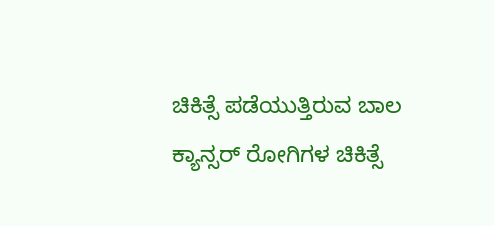ಚಿಕಿತ್ಸೆ ಪಡೆಯುತ್ತಿರುವ ಬಾಲ ಕ್ಯಾನ್ಸರ್ ರೋಗಿಗಳ ಚಿಕಿತ್ಸೆ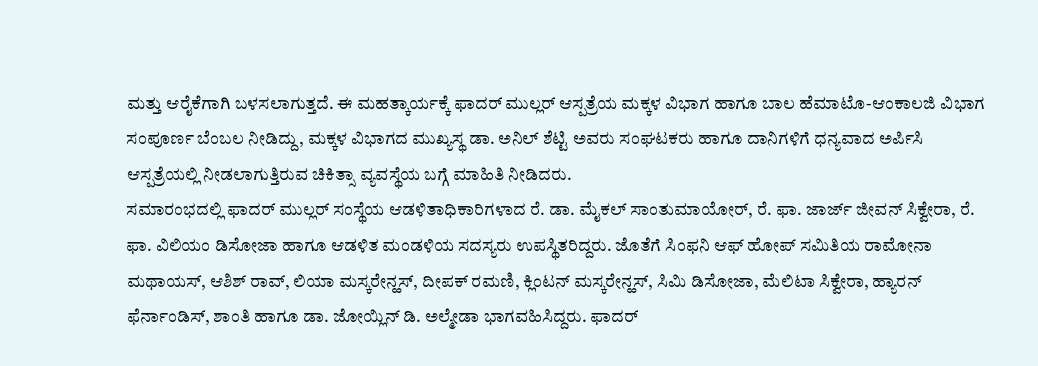ಮತ್ತು ಆರೈಕೆಗಾಗಿ ಬಳಸಲಾಗುತ್ತದೆ. ಈ ಮಹತ್ಕಾರ್ಯಕ್ಕೆ ಫಾದರ್ ಮುಲ್ಲರ್ ಆಸ್ಪತ್ರೆಯ ಮಕ್ಕಳ ವಿಭಾಗ ಹಾಗೂ ಬಾಲ ಹೆಮಾಟೊ-ಆಂಕಾಲಜಿ ವಿಭಾಗ ಸಂಪೂರ್ಣ ಬೆಂಬಲ ನೀಡಿದ್ದು, ಮಕ್ಕಳ ವಿಭಾಗದ ಮುಖ್ಯಸ್ಥ ಡಾ. ಅನಿಲ್ ಶೆಟ್ಟಿ ಅವರು ಸಂಘಟಕರು ಹಾಗೂ ದಾನಿಗಳಿಗೆ ಧನ್ಯವಾದ ಅರ್ಪಿಸಿ ಆಸ್ಪತ್ರೆಯಲ್ಲಿ ನೀಡಲಾಗುತ್ತಿರುವ ಚಿಕಿತ್ಸಾ ವ್ಯವಸ್ಥೆಯ ಬಗ್ಗೆ ಮಾಹಿತಿ ನೀಡಿದರು.
ಸಮಾರಂಭದಲ್ಲಿ ಫಾದರ್ ಮುಲ್ಲರ್ ಸಂಸ್ಥೆಯ ಆಡಳಿತಾಧಿಕಾರಿಗಳಾದ ರೆ. ಡಾ. ಮೈಕಲ್ ಸಾಂತುಮಾಯೋರ್, ರೆ. ಫಾ. ಜಾರ್ಜ್ ಜೀವನ್ ಸಿಕ್ವೇರಾ, ರೆ. ಫಾ. ವಿಲಿಯಂ ಡಿಸೋಜಾ ಹಾಗೂ ಆಡಳಿತ ಮಂಡಳಿಯ ಸದಸ್ಯರು ಉಪಸ್ಥಿತರಿದ್ದರು. ಜೊತೆಗೆ ಸಿಂಫನಿ ಆಫ್ ಹೋಪ್ ಸಮಿತಿಯ ರಾಮೋನಾ ಮಥಾಯಸ್, ಆಶಿಶ್ ರಾವ್, ಲಿಯಾ ಮಸ್ಕರೇನ್ಹಸ್, ದೀಪಕ್ ರಮಣಿ, ಕ್ಲಿಂಟನ್ ಮಸ್ಕರೇನ್ಹಸ್, ಸಿಮಿ ಡಿಸೋಜಾ, ಮೆಲಿಟಾ ಸಿಕ್ವೇರಾ, ಹ್ಯಾರನ್ ಫೆರ್ನಾಂಡಿಸ್, ಶಾಂತಿ ಹಾಗೂ ಡಾ. ಜೋಯ್ಲಿನ್ ಡಿ. ಅಲ್ಮೇಡಾ ಭಾಗವಹಿಸಿದ್ದರು. ಫಾದರ್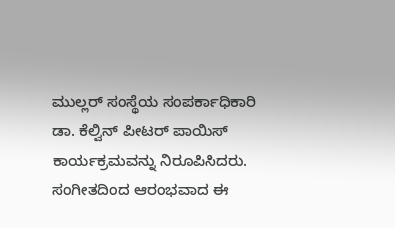ಮುಲ್ಲರ್ ಸಂಸ್ಥೆಯ ಸಂಪರ್ಕಾಧಿಕಾರಿ ಡಾ. ಕೆಲ್ವಿನ್ ಪೀಟರ್ ಪಾಯಿಸ್ ಕಾರ್ಯಕ್ರಮವನ್ನು ನಿರೂಪಿಸಿದರು. ಸಂಗೀತದಿಂದ ಆರಂಭವಾದ ಈ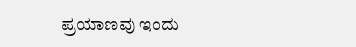ಪ್ರಯಾಣವು ಇಂದು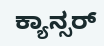ಕ್ಯಾನ್ಸರ್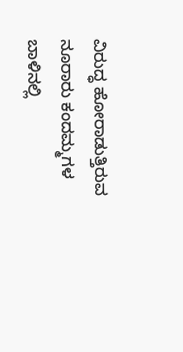ವಿರುದ್ಧ ಹೋರಾಡುತ್ತಿರುವ ನೂರಾರು ಕಂದಮ್ಮಗಳ ಬಾಳಿನಲ್ಲಿ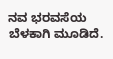ನವ ಭರವಸೆಯ ಬೆಳಕಾಗಿ ಮೂಡಿದೆ.